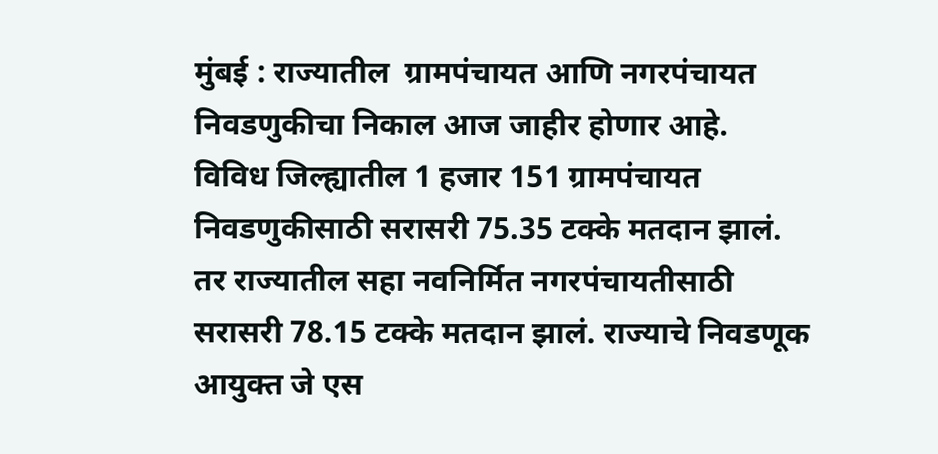मुंबई : राज्यातील  ग्रामपंचायत आणि नगरपंचायत निवडणुकीचा निकाल आज जाहीर होणार आहे.  विविध जिल्ह्यातील 1 हजार 151 ग्रामपंचायत निवडणुकीसाठी सरासरी 75.35 टक्के मतदान झालं. तर राज्यातील सहा नवनिर्मित नगरपंचायतीसाठी सरासरी 78.15 टक्के मतदान झालं. राज्याचे निवडणूक आयुक्त जे एस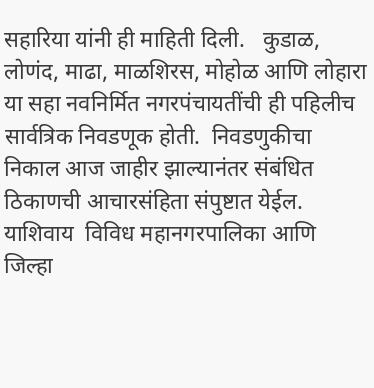सहारिया यांनी ही माहिती दिली.   कुडाळ, लोणंद, माढा, माळशिरस, मोहोळ आणि लोहारा या सहा नवनिर्मित नगरपंचायतींची ही पहिलीच सार्वत्रिक निवडणूक होती.  निवडणुकीचा निकाल आज जाहीर झाल्यानंतर संबंधित ठिकाणची आचारसंहिता संपुष्टात येईल.   याशिवाय  विविध महानगरपालिका आणि जिल्हा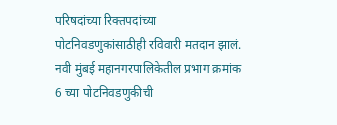परिषदांच्या रिक्तपदांच्या पोटनिवडणुकांसाठीही रविवारी मतदान झालं. नवी मुंबई महानगरपालिकेतील प्रभाग क्रमांक 6 च्या पोटनिवडणुकीची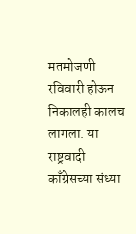मतमोजणी रविवारी होऊन निकालही कालच लागला. या राष्ट्रवादी काँग्रेसच्या संध्या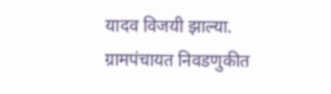यादव विजयी झाल्या.   ग्रामपंचायत निवडणुकीत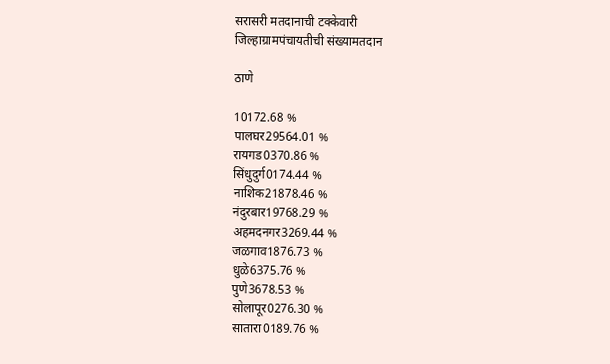सरासरी मतदानाची टक्केवारी
जिल्हाग्रामपंचायतीची संख्यामतदान

ठाणे

10172.68 %
पालघर29564.01 %
रायगड0370.86 %
सिंधुदुर्ग0174.44 %
नाशिक21878.46 %
नंदुरबार19768.29 %
अहमदनगर3269.44 %
जळगाव1876.73 %
धुळे6375.76 %
पुणे3678.53 %
सोलापूर0276.30 %
सातारा0189.76 %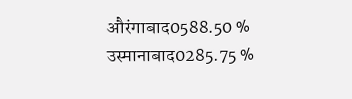औरंगाबाद0588.50 %
उस्मानाबाद0285.75 %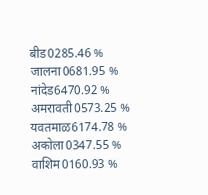बीड0285.46 %
जालना0681.95 %
नांदेड6470.92 %
अमरावती0573.25 %
यवतमाळ6174.78 %
अकोला0347.55 %
वाशिम0160.93 %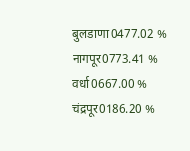बुलडाणा0477.02 %
नागपूर0773.41 %
वर्धा0667.00 %
चंद्रपूर0186.20 %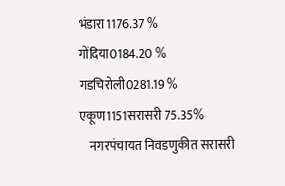भंडारा1176.37 %
गोंदिया0184.20 %
गडचिरोली0281.19 %
एकूण1151सरासरी 75.35%
    नगरपंचायत निवडणुकीत सरासरी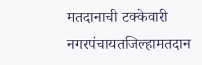मतदानाची टक्केवारी
नगरपंचायतजिल्हामतदान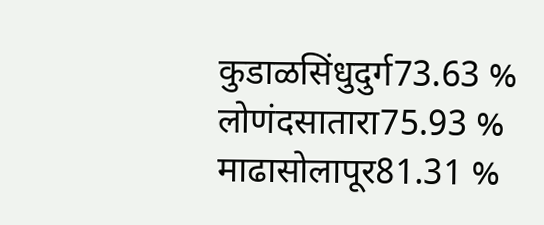कुडाळसिंधुदुर्ग73.63 %
लोणंदसातारा75.93 %
माढासोलापूर81.31 %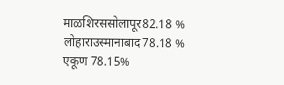माळशिरससोलापूर82.18 %
लोहाराउस्मानाबाद78.18 %
एकूण 78.15%